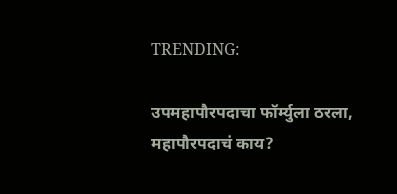TRENDING:

उपमहापौरपदाचा फॉर्म्युला ठरला, महापौरपदाचं काय?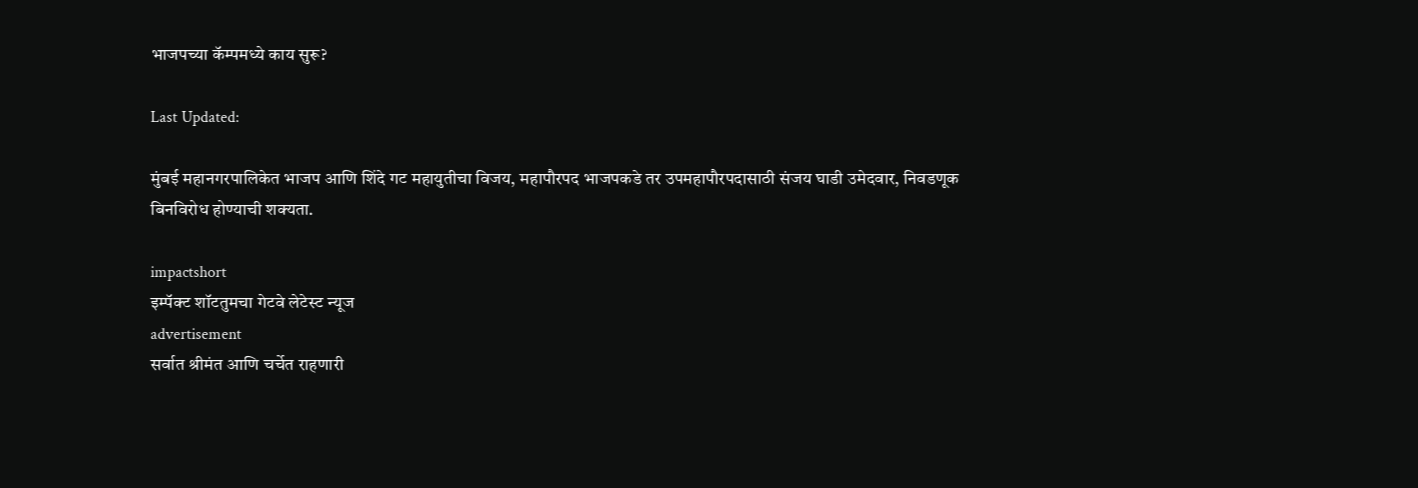भाजपच्या कॅम्पमध्ये काय सुरू?

Last Updated:

मुंबई महानगरपालिकेत भाजप आणि शिंदे गट महायुतीचा विजय, महापौरपद भाजपकडे तर उपमहापौरपदासाठी संजय घाडी उमेदवार, निवडणूक बिनविरोध होण्याची शक्यता.

impactshort
इम्पॅक्ट शॉटतुमचा गेटवे लेटेस्ट न्यूज
advertisement
सर्वात श्रीमंत आणि चर्चेत राहणारी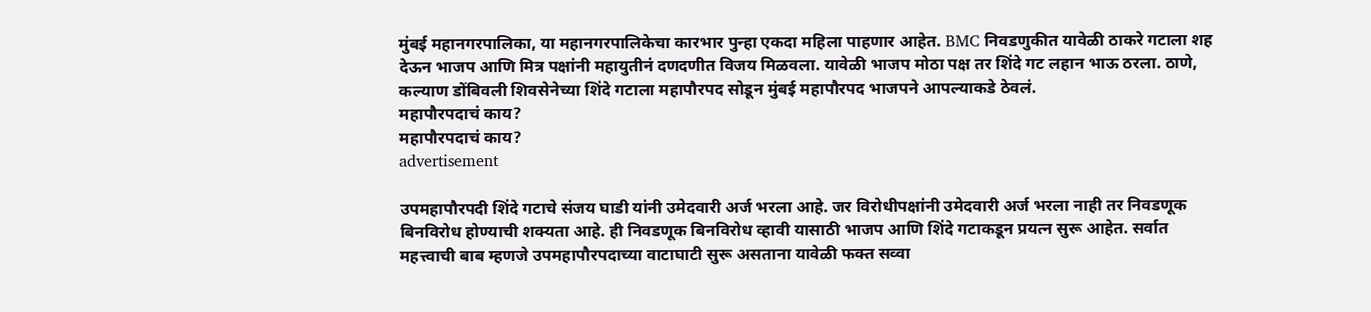मुंबई महानगरपालिका, या महानगरपालिकेचा कारभार पुन्हा एकदा महिला पाहणार आहेत. BMC निवडणुकीत यावेळी ठाकरे गटाला शह देऊन भाजप आणि मित्र पक्षांनी महायुतीनं दणदणीत विजय मिळवला. यावेळी भाजप मोठा पक्ष तर शिंदे गट लहान भाऊ ठरला. ठाणे, कल्याण डोंबिवली शिवसेनेच्या शिंदे गटाला महापौरपद सोडून मुंबई महापौरपद भाजपने आपल्याकडे ठेवलं.
महापौरपदाचं काय?
महापौरपदाचं काय?
advertisement

उपमहापौरपदी शिंदे गटाचे संजय घाडी यांनी उमेदवारी अर्ज भरला आहे. जर विरोधीपक्षांनी उमेदवारी अर्ज भरला नाही तर निवडणूक बिनविरोध होण्याची शक्यता आहे. ही निवडणूक बिनविरोध व्हावी यासाठी भाजप आणि शिंदे गटाकडून प्रयत्न सुरू आहेत. सर्वात महत्त्वाची बाब म्हणजे उपमहापौरपदाच्या वाटाघाटी सुरू असताना यावेळी फक्त सव्वा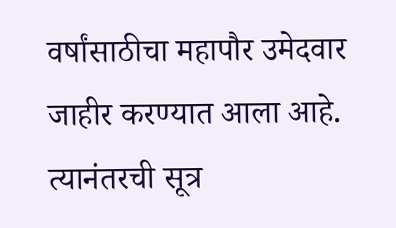वर्षांसाठीचा महापौर उमेदवार जाहीर करण्यात आला आहे. त्यानंतरची सूत्र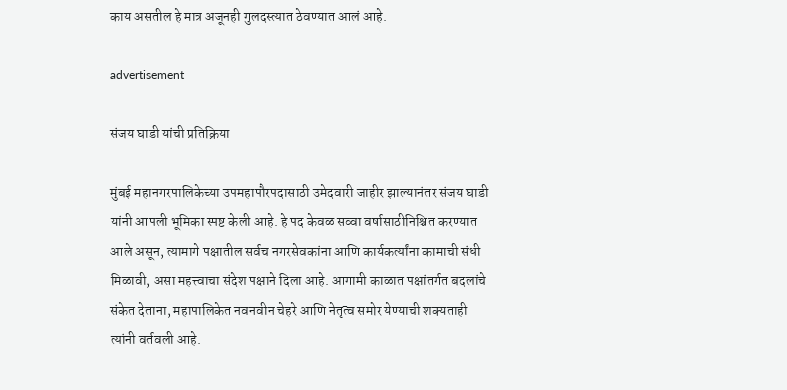काय असतील हे मात्र अजूनही गुलदस्त्यात ठेवण्यात आलं आहे.

advertisement

संजय घाडी यांची प्रतिक्रिया

मुंबई महानगरपालिकेच्या उपमहापौरपदासाठी उमेदवारी जाहीर झाल्यानंतर संजय घाडी यांनी आपली भूमिका स्पष्ट केली आहे. हे पद केवळ सव्वा वर्षासाठीनिश्चित करण्यात आले असून, त्यामागे पक्षातील सर्वच नगरसेवकांना आणि कार्यकर्त्यांना कामाची संधी मिळावी, असा महत्त्वाचा संदेश पक्षाने दिला आहे. आगामी काळात पक्षांतर्गत बदलांचे संकेत देताना, महापालिकेत नवनवीन चेहरे आणि नेतृत्व समोर येण्याची शक्यताही त्यांनी वर्तवली आहे.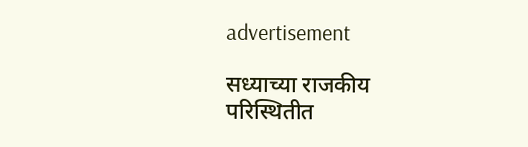advertisement

सध्याच्या राजकीय परिस्थितीत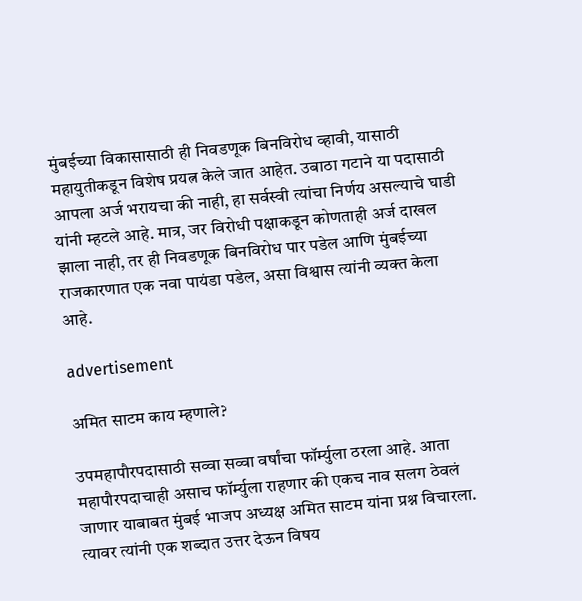मुंबईच्या विकासासाठी ही निवडणूक बिनविरोध व्हावी, यासाठी महायुतीकडून विशेष प्रयत्न केले जात आहेत. उबाठा गटाने या पदासाठी आपला अर्ज भरायचा की नाही, हा सर्वस्वी त्यांचा निर्णय असल्याचे घाडी यांनी म्हटले आहे. मात्र, जर विरोधी पक्षाकडून कोणताही अर्ज दाखल झाला नाही, तर ही निवडणूक बिनविरोध पार पडेल आणि मुंबईच्या राजकारणात एक नवा पायंडा पडेल, असा विश्वास त्यांनी व्यक्त केला आहे.

advertisement

अमित साटम काय म्हणाले?

उपमहापौरपदासाठी सव्वा सव्वा वर्षांचा फॉर्म्युला ठरला आहे. आता महापौरपदाचाही असाच फॉर्म्युला राहणार की एकच नाव सलग ठेवलं जाणार याबाबत मुंबई भाजप अध्यक्ष अमित साटम यांना प्रश्न विचारला. त्यावर त्यांनी एक शब्दात उत्तर देऊन विषय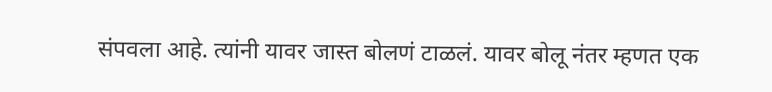संपवला आहे. त्यांनी यावर जास्त बोलणं टाळलं. यावर बोलू नंतर म्हणत एक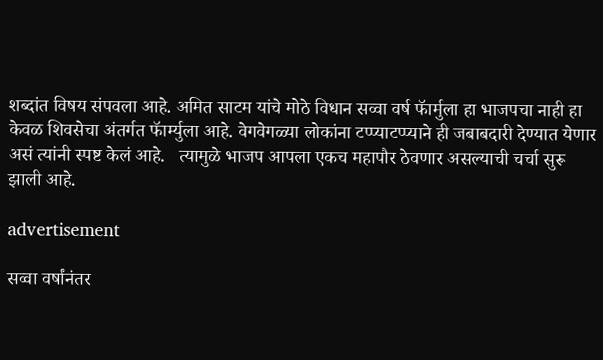शब्दांत विषय संपवला आहे. अमित साटम यांचे मोठे विधान सव्वा वर्ष फॅार्मुला हा भाजपचा नाही हा केवळ शिवसेचा अंतर्गत फॅार्म्युला आहे. वेगवेगळ्या लोकांना टप्प्याटप्प्याने ही जबाबदारी देण्यात येणार असं त्यांनी स्पष्ट केलं आहे.   त्यामुळे भाजप आपला एकच महापौर ठेवणार असल्याची चर्चा सुरू झाली आहे.

advertisement

सव्वा वर्षांनंतर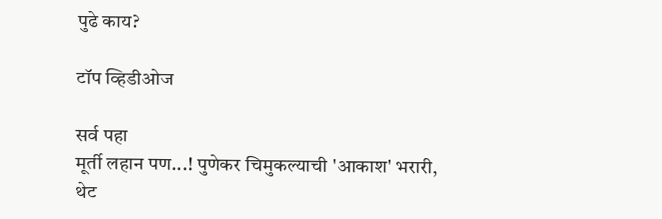पुढे काय?

टॉप व्हिडीओज

सर्व पहा
मूर्ती लहान पण...! पुणेकर चिमुकल्याची 'आकाश' भरारी, थेट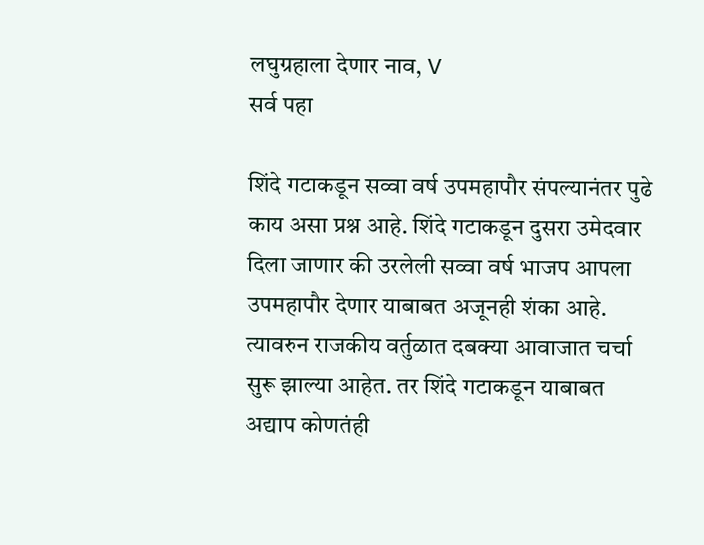लघुग्रहाला देणार नाव, V
सर्व पहा

शिंदे गटाकडून सव्वा वर्ष उपमहापौर संपल्यानंतर पुढे काय असा प्रश्न आहे. शिंदे गटाकडून दुसरा उमेदवार दिला जाणार की उरलेली सव्वा वर्ष भाजप आपला उपमहापौर देणार याबाबत अजूनही शंका आहे. त्यावरुन राजकीय वर्तुळात दबक्या आवाजात चर्चा सुरू झाल्या आहेत. तर शिंदे गटाकडून याबाबत अद्याप कोणतंही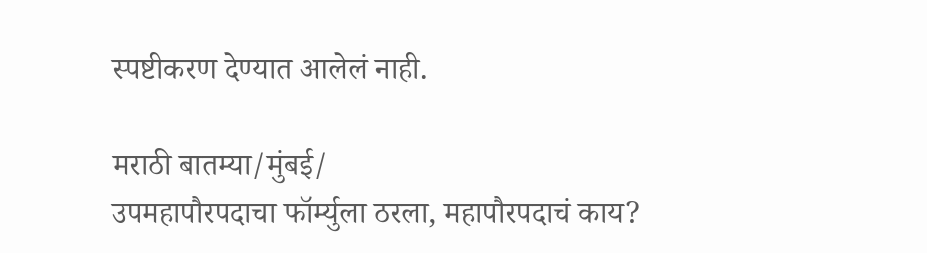स्पष्टीकरण देण्यात आलेलं नाही.

मराठी बातम्या/मुंबई/
उपमहापौरपदाचा फॉर्म्युला ठरला, महापौरपदाचं काय?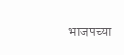भाजपच्या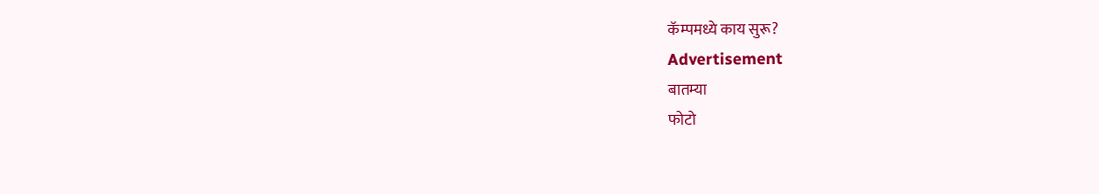कॅम्पमध्ये काय सुरू?
Advertisement
बातम्या
फोटो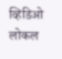व्हिडिओ
लोकल